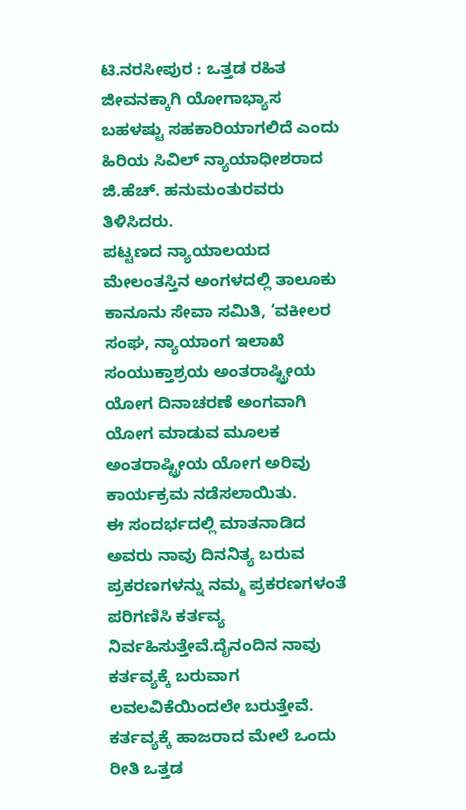ಟಿ.ನರಸೀಪುರ : ಒತ್ತಡ ರಹಿತ ಜೀವನಕ್ಕಾಗಿ ಯೋಗಾಭ್ಯಾಸ ಬಹಳಷ್ಟು ಸಹಕಾರಿಯಾಗಲಿದೆ ಎಂದು ಹಿರಿಯ ಸಿವಿಲ್ ನ್ಯಾಯಾಧೀಶರಾದ ಜಿ.ಹೆಚ್. ಹನುಮಂತುರವರು ತಿಳಿಸಿದರು.
ಪಟ್ಟಣದ ನ್ಯಾಯಾಲಯದ ಮೇಲಂತಸ್ತಿನ ಅಂಗಳದಲ್ಲಿ ತಾಲೂಕು ಕಾನೂನು ಸೇವಾ ಸಮಿತಿ, ‘ವಕೀಲರ ಸಂಘ, ನ್ಯಾಯಾಂಗ ಇಲಾಖೆ ಸಂಯುಕ್ತಾಶ್ರಯ ಅಂತರಾಷ್ಟ್ರೀಯ ಯೋಗ ದಿನಾಚರಣೆ ಅಂಗವಾಗಿ ಯೋಗ ಮಾಡುವ ಮೂಲಕ ಅಂತರಾಷ್ಟ್ರೀಯ ಯೋಗ ಅರಿವು ಕಾರ್ಯಕ್ರಮ ನಡೆಸಲಾಯಿತು.
ಈ ಸಂದರ್ಭದಲ್ಲಿ ಮಾತನಾಡಿದ ಅವರು ನಾವು ದಿನನಿತ್ಯ ಬರುವ ಪ್ರಕರಣಗಳನ್ನು ನಮ್ಮ ಪ್ರಕರಣಗಳಂತೆ ಪರಿಗಣಿಸಿ ಕರ್ತವ್ಯ ನಿರ್ವಹಿಸುತ್ತೇವೆ.ದೈನಂದಿನ ನಾವು ಕರ್ತವ್ಯಕ್ಕೆ ಬರುವಾಗ ಲವಲವಿಕೆಯಿಂದಲೇ ಬರುತ್ತೇವೆ. ಕರ್ತವ್ಯಕ್ಕೆ ಹಾಜರಾದ ಮೇಲೆ ಒಂದು ರೀತಿ ಒತ್ತಡ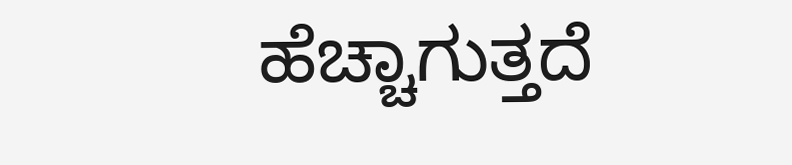ಹೆಚ್ಚಾಗುತ್ತದೆ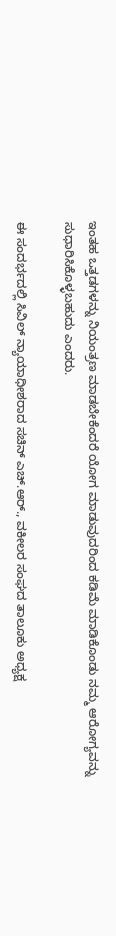ಇಂತಹ ಒತ್ತಡಗಳನ್ನು ನಿಯಂತ್ರಣ ಮಾಡಬೇಕೆಂದರೆ ಯೋಗ ಮಾಡುವುದರಿಂದ ಕಡಿಮೆ ಮಾಡಿಕೊಂಡು ನಮ್ಮ ಆರೋಗ್ಯವನ್ನು ಸುಧಾರಿಸಿಕೊಳ್ಳಬಹುದು ಎಂದರು.

ಈ ಸಂದರ್ಭದಲ್ಲಿ ಸಿವಿಲ್ ನ್ಯಾಯಾಧೀಶರಾದ ಸಚಿನ್ ಎಚ್.ಆರ್., ವಕೀಲರ ಸಂಘದ ತಾಲೂಕು ಅಧ್ಯಕ್ಷ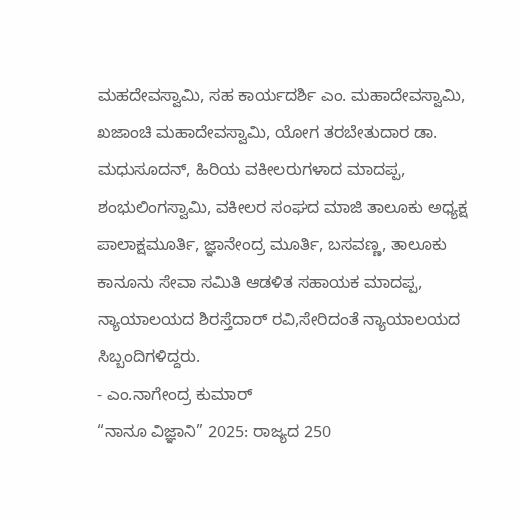ಮಹದೇವಸ್ವಾಮಿ, ಸಹ ಕಾರ್ಯದರ್ಶಿ ಎಂ. ಮಹಾದೇವಸ್ವಾಮಿ, ಖಜಾಂಚಿ ಮಹಾದೇವಸ್ವಾಮಿ, ಯೋಗ ತರಬೇತುದಾರ ಡಾ. ಮಧುಸೂದನ್, ಹಿರಿಯ ವಕೀಲರುಗಳಾದ ಮಾದಪ್ಪ, ಶಂಭುಲಿಂಗಸ್ವಾಮಿ, ವಕೀಲರ ಸಂಘದ ಮಾಜಿ ತಾಲೂಕು ಅಧ್ಯಕ್ಷ ಪಾಲಾಕ್ಷಮೂರ್ತಿ, ಜ್ಞಾನೇಂದ್ರ ಮೂರ್ತಿ, ಬಸವಣ್ಣ, ತಾಲೂಕು ಕಾನೂನು ಸೇವಾ ಸಮಿತಿ ಆಡಳಿತ ಸಹಾಯಕ ಮಾದಪ್ಪ, ನ್ಯಾಯಾಲಯದ ಶಿರಸ್ತೆದಾರ್ ರವಿ,ಸೇರಿದಂತೆ ನ್ಯಾಯಾಲಯದ ಸಿಬ್ಬಂದಿಗಳಿದ್ದರು.
- ಎಂ.ನಾಗೇಂದ್ರ ಕುಮಾರ್
“ನಾನೂ ವಿಜ್ಞಾನಿ” 2025: ರಾಜ್ಯದ 250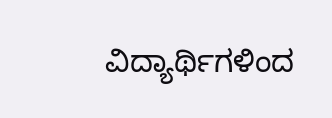ವಿದ್ಯಾರ್ಥಿಗಳಿಂದ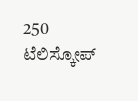250 ಟೆಲಿಸ್ಕೋಪ್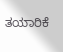ತಯಾರಿಕೆ